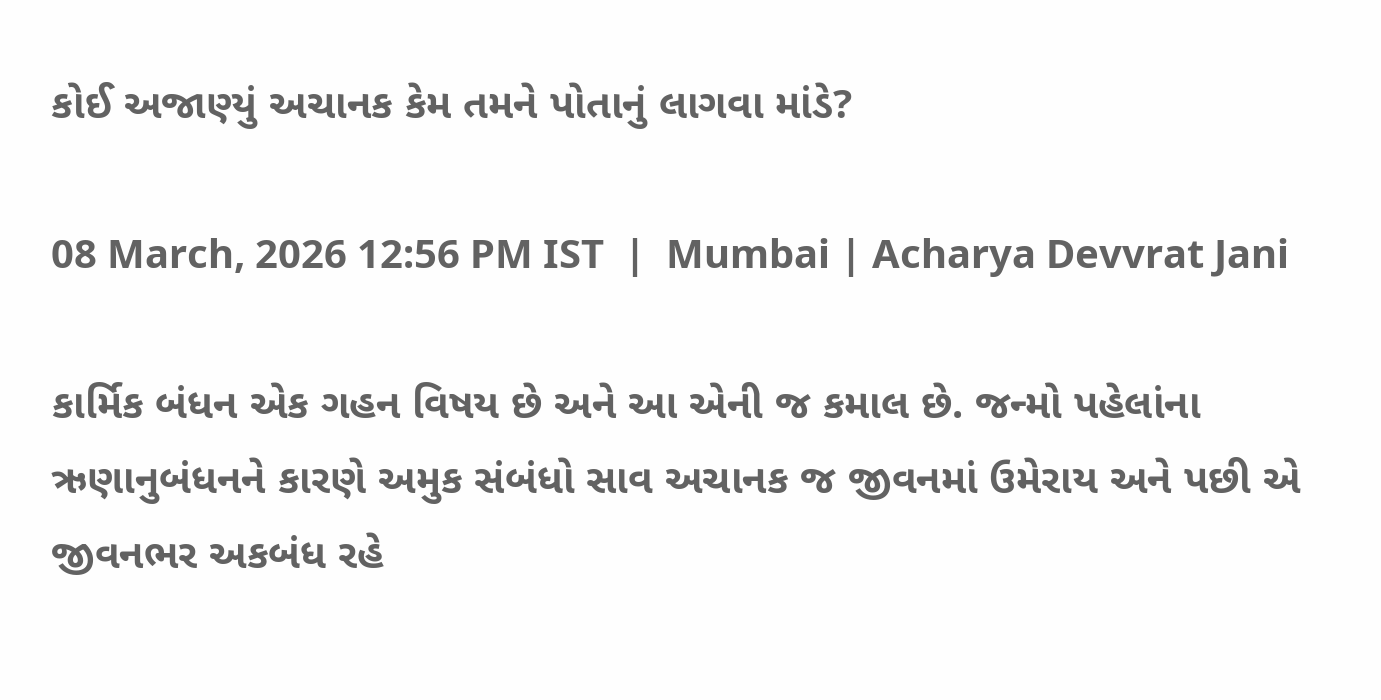કોઈ અજાણ્યું અચાનક કેમ તમને પોતાનું લાગવા માંડે?

08 March, 2026 12:56 PM IST  |  Mumbai | Acharya Devvrat Jani

કાર્મિક બંધન એક ગહન વિષય છે અને આ એની જ કમાલ છે. જન્મો પહેલાંના ઋણાનુબંધનને કારણે અમુક સંબંધો સાવ અચાનક જ જીવનમાં ઉમેરાય અને પછી એ જીવનભર અકબંધ રહે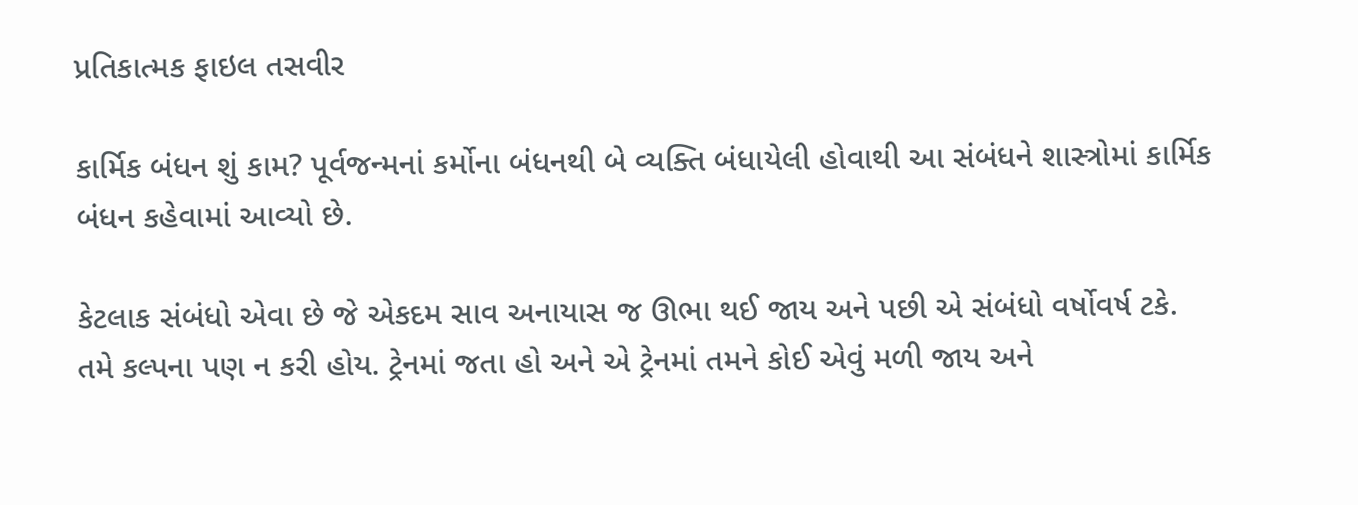પ્રતિકાત્મક ફાઇલ તસવીર

કાર્મિક બંધન શું કામ? પૂર્વજન્મનાં કર્મોના બંધનથી બે વ્યક્તિ બંધાયેલી હોવાથી આ સંબંધને શાસ્ત્રોમાં કાર્મિક બંધન કહેવામાં આવ્યો છે.

કેટલાક સંબંધો એવા છે જે એકદમ સાવ અનાયાસ જ ઊભા થઈ જાય અને પછી એ સંબંધો વર્ષોવર્ષ ટકે. તમે કલ્પના પણ ન કરી હોય. ટ્રેનમાં જતા હો અને એ ટ્રેનમાં તમને કોઈ એવું મળી જાય અને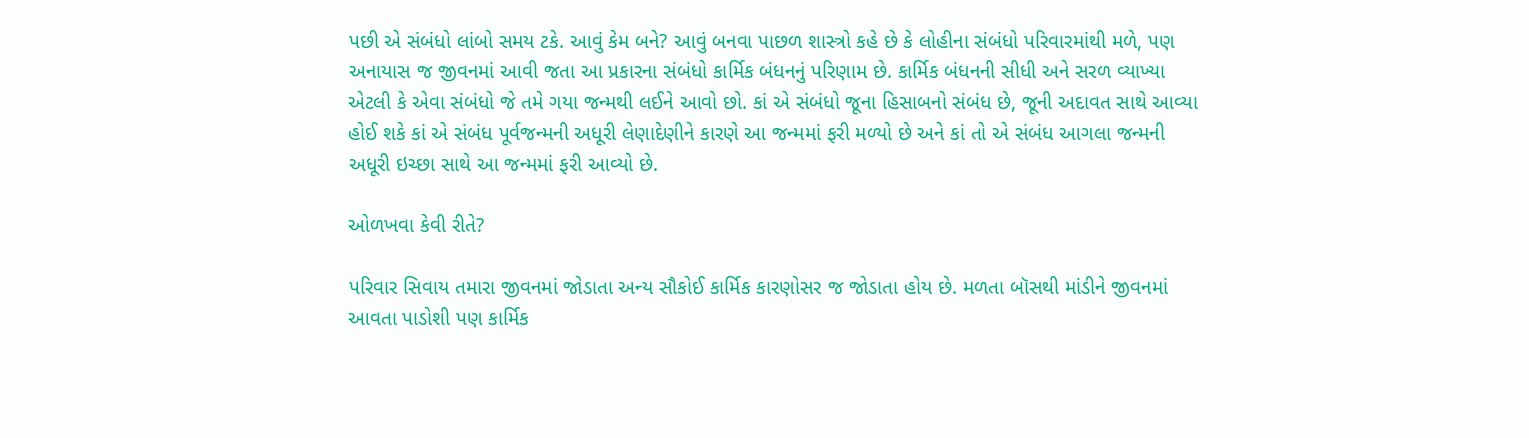પછી એ સંબંધો લાંબો સમય ટકે. આવું કેમ બને? આવું બનવા પાછળ શાસ્ત્રો કહે છે કે લોહીના સંબંધો પરિવારમાંથી મળે, પણ અનાયાસ જ જીવનમાં આવી જતા આ પ્રકારના સંબંધો કાર્મિક બંધનનું પરિણામ છે. કાર્મિક બંધનની સીધી અને સરળ વ્યાખ્યા એટલી કે એવા સંબંધો જે તમે ગયા જન્મથી લઈને આવો છો. કાં એ સંબંધો જૂના હિસાબનો સંબંધ છે, જૂની અદાવત સાથે આવ્યા હોઈ શકે કાં એ સંબંધ પૂર્વજન્મની અધૂરી લેણાદેણીને કારણે આ જન્મમાં ફરી મળ્યો છે અને કાં તો એ સંબંધ આગલા જન્મની અધૂરી ઇચ્છા સાથે આ જન્મમાં ફરી આવ્યો છે.

ઓળખવા કેવી રીતે?

પરિવાર સિવાય તમારા જીવનમાં જોડાતા અન્ય સૌકોઈ કાર્મિક કારણોસર જ જોડાતા હોય છે. મળતા બૉસથી માંડીને જીવનમાં આવતા પાડોશી પણ કાર્મિક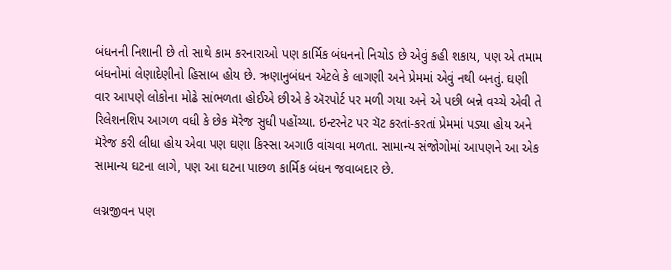બંધનની નિશાની છે તો સાથે કામ કરનારાઓ પણ કાર્મિક બંધનનો નિચોડ છે એવું કહી શકાય, પણ એ તમામ બંધનોમાં લેણાદેણીનો હિસાબ હોય છે. ઋણાનુબંધન એટલે કે લાગણી અને પ્રેમમાં એવું નથી બનતું. ઘણી વાર આપણે લોકોના મોઢે સાંભળતા હોઈએ છીએ કે ઍરપોર્ટ પર મળી ગયા અને એ પછી બન્ને વચ્ચે એવી તે રિલેશનશિપ આગળ વધી કે છેક મૅરેજ સુધી પહોંચ્યા. ઇન્ટરનેટ પર ચૅટ કરતાં-કરતાં પ્રેમમાં પડ્યા હોય અને મૅરેજ કરી લીધા હોય એવા પણ ઘણા કિસ્સા અગાઉ વાંચવા મળતા. સામાન્ય સંજોગોમાં આપણને આ એક સામાન્ય ઘટના લાગે, પણ આ ઘટના પાછળ કાર્મિક બંધન જવાબદાર છે.

લગ્નજીવન પણ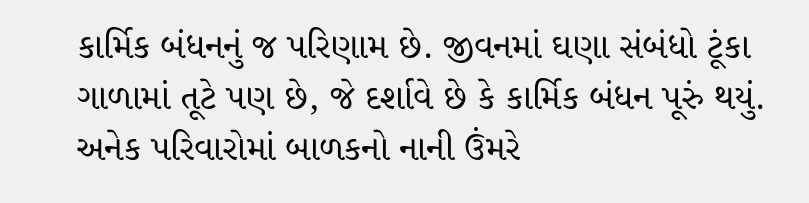કાર્મિક બંધનનું જ પરિણામ છે. જીવનમાં ઘણા સંબંધો ટૂંકા ગાળામાં તૂટે પણ છે, જે દર્શાવે છે કે કાર્મિક બંધન પૂરું થયું. અનેક પરિવારોમાં બાળકનો નાની ઉંમરે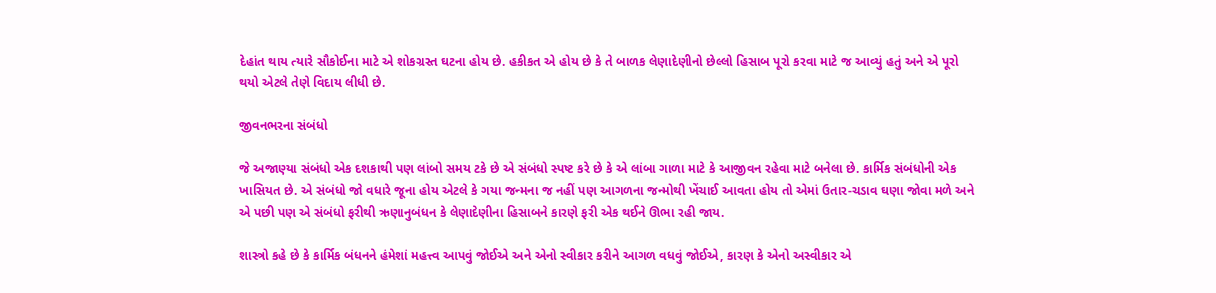દેહાંત થાય ત્યારે સૌકોઈના માટે એ શોકગ્રસ્ત ઘટના હોય છે. હકીકત એ હોય છે કે તે બાળક લેણાદેણીનો છેલ્લો હિસાબ પૂરો કરવા માટે જ આવ્યું હતું અને એ પૂરો થયો એટલે તેણે વિદાય લીધી છે.

જીવનભરના સંબંધો

જે અજાણ્યા સંબંધો એક દશકાથી પણ લાંબો સમય ટકે છે એ સંબંધો સ્પષ્ટ કરે છે કે એ લાંબા ગાળા માટે કે આજીવન રહેવા માટે બનેલા છે. કાર્મિક સંબંધોની એક ખાસિયત છે. એ સંબંધો જો વધારે જૂના હોય એટલે કે ગયા જન્મના જ નહીં પણ આગળના જન્મોથી ખેંચાઈ આવતા હોય તો એમાં ઉતાર-ચડાવ ઘણા જોવા મળે અને એ પછી પણ એ સંબંધો ફરીથી ઋણાનુબંધન કે લેણાદેણીના હિસાબને કારણે ફરી એક થઈને ઊભા રહી જાય.

શાસ્ત્રો કહે છે કે કાર્મિક બંધનને હંમેશાં મહત્ત્વ આપવું જોઈએ અને એનો સ્વીકાર કરીને આગળ વધવું જોઈએ, કારણ કે એનો અસ્વીકાર એ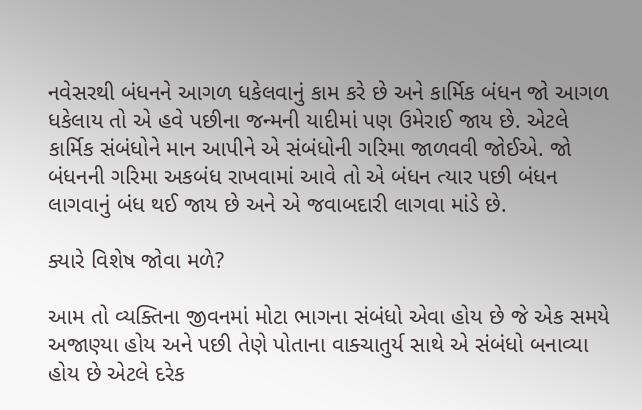નવેસરથી બંધનને આગળ ધકેલવાનું કામ કરે છે અને કાર્મિક બંધન જો આગળ ધકેલાય તો એ હવે પછીના જન્મની યાદીમાં પણ ઉમેરાઈ જાય છે. એટલે કાર્મિક સંબંધોને માન આપીને એ સંબંધોની ગરિમા જાળવવી જોઈએ. જો બંધનની ગરિમા અકબંધ રાખવામાં આવે તો એ બંધન ત્યાર પછી બંધન લાગવાનું બંધ થઈ જાય છે અને એ જવાબદારી લાગવા માંડે છે.

ક્યારે વિશેષ જોવા મળે?

આમ તો વ્યક્તિના જીવનમાં મોટા ભાગના સંબંધો એવા હોય છે જે એક સમયે અજાણ્યા હોય અને પછી તેણે પોતાના વાક્ચાતુર્ય સાથે એ સંબંધો બનાવ્યા હોય છે એટલે દરેક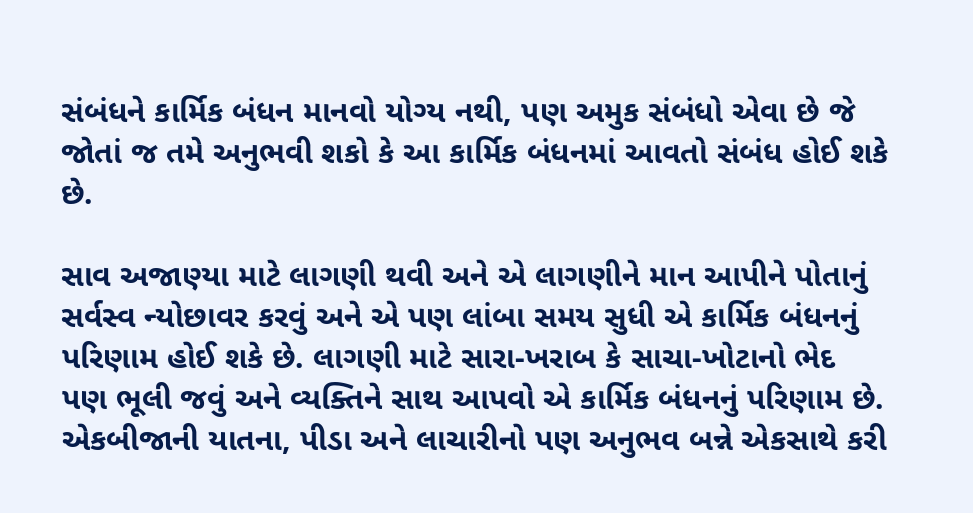સંબંધને કાર્મિક બંધન માનવો યોગ્ય નથી, પણ અમુક સંબંધો એવા છે જે જોતાં જ તમે અનુભવી શકો કે આ કાર્મિક બંધનમાં આવતો સંબંધ હોઈ શકે છે.

સાવ અજાણ્યા માટે લાગણી થવી અને એ લાગણીને માન આપીને પોતાનું સર્વસ્વ ન્યોછાવર કરવું અને એ પણ લાંબા સમય સુધી એ કાર્મિક બંધનનું પરિણામ હોઈ શકે છે. લાગણી માટે સારા-ખરાબ કે સાચા-ખોટાનો ભેદ પણ ભૂલી જવું અને વ્યક્તિને સાથ આપવો એ કાર્મિક બંધનનું પરિણામ છે. એકબીજાની યાતના, પીડા અને લાચારીનો પણ અનુભવ બન્ને એકસાથે કરી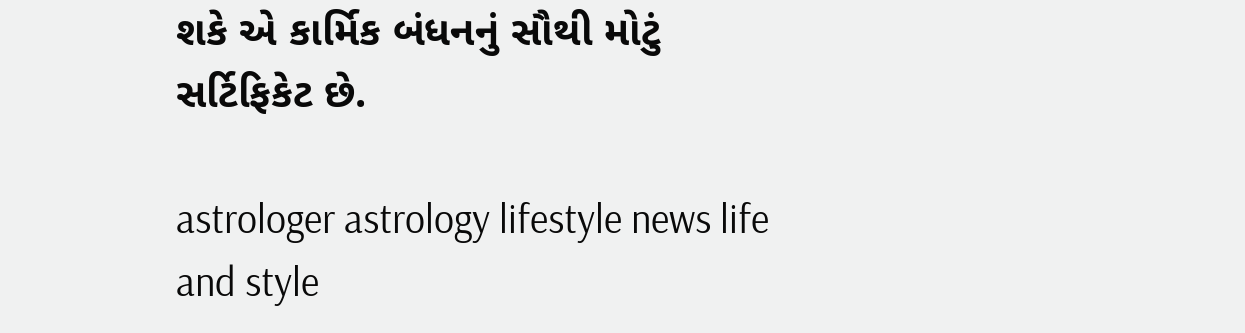શકે એ કાર્મિક બંધનનું સૌથી મોટું સર્ટિફિકેટ છે.

astrologer astrology lifestyle news life and style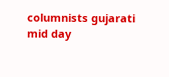columnists gujarati mid day